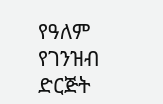የዓለም የገንዝብ ድርጅት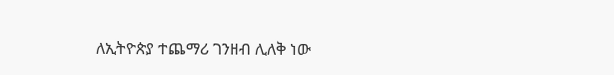ለኢትዮጵያ ተጨማሪ ገንዘብ ሊለቅ ነው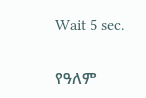Wait 5 sec.

የዓለም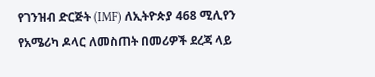የገንዝብ ድርጅት (IMF) ለኢትዮጵያ 468 ሚሊየን የአሜሪካ ዶላር ለመስጠት በመሪዎች ደረጃ ላይ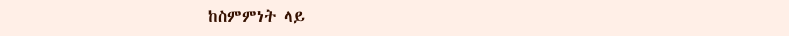ከስምምነት ላይ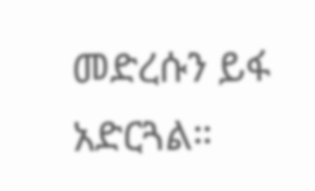መድረሱን ይፋ አድርጓል።